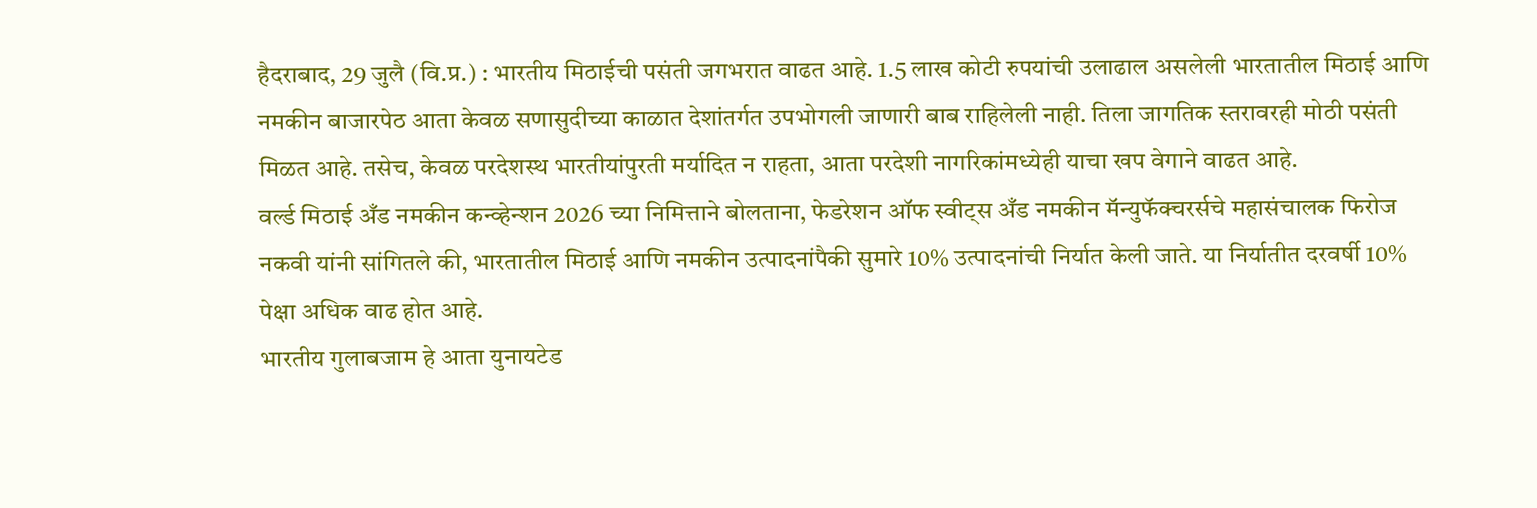हैदराबाद, 29 जुलै (वि.प्र.) : भारतीय मिठाईची पसंती जगभरात वाढत आहे. 1.5 लाख कोटी रुपयांची उलाढाल असलेली भारतातील मिठाई आणि नमकीन बाजारपेठ आता केवळ सणासुदीच्या काळात देशांतर्गत उपभोगली जाणारी बाब राहिलेली नाही. तिला जागतिक स्तरावरही मोठी पसंती मिळत आहे. तसेच, केवळ परदेशस्थ भारतीयांपुरती मर्यादित न राहता, आता परदेशी नागरिकांमध्येही याचा खप वेगाने वाढत आहे.
वर्ल्ड मिठाई अँड नमकीन कन्व्हेन्शन 2026 च्या निमित्ताने बोलताना, फेडरेशन ऑफ स्वीट्स अँड नमकीन मॅन्युफॅक्चरर्सचे महासंचालक फिरोज नकवी यांनी सांगितले की, भारतातील मिठाई आणि नमकीन उत्पादनांपैकी सुमारे 10% उत्पादनांची निर्यात केली जाते. या निर्यातीत दरवर्षी 10% पेक्षा अधिक वाढ होत आहे.
भारतीय गुलाबजाम हे आता युनायटेड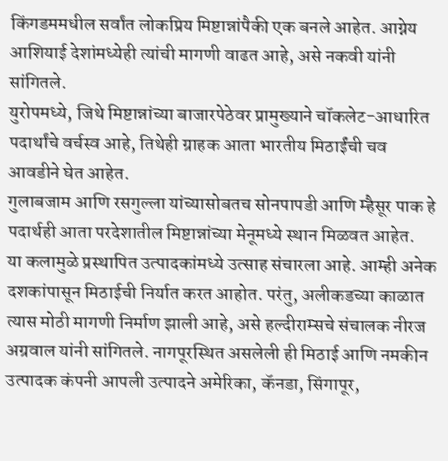किंगडममधील सर्वांत लोकप्रिय मिष्टान्नांपैकी एक बनले आहेत. आग्नेय आशियाई देशांमध्येही त्यांची मागणी वाढत आहे, असे नकवी यांनी सांगितले.
युरोपमध्ये, जिथे मिष्टान्नांच्या बाजारपेठेवर प्रामुख्याने चॉकलेट-आधारित पदार्थांचे वर्चस्व आहे, तिथेही ग्राहक आता भारतीय मिठाईंची चव आवडीने घेत आहेत.
गुलाबजाम आणि रसगुल्ला यांच्यासोबतच सोनपापडी आणि म्हैसूर पाक हे पदार्थही आता परदेशातील मिष्टान्नांच्या मेनूमध्ये स्थान मिळवत आहेत.
या कलामुळे प्रस्थापित उत्पादकांमध्ये उत्साह संचारला आहे. आम्ही अनेक दशकांपासून मिठाईची निर्यात करत आहोत. परंतु, अलीकडच्या काळात त्यास मोठी मागणी निर्माण झाली आहे, असे हल्दीराम्सचे संचालक नीरज अग्रवाल यांनी सांगितले. नागपूरस्थित असलेली ही मिठाई आणि नमकीन उत्पादक कंपनी आपली उत्पादने अमेरिका, कॅनडा, सिंगापूर,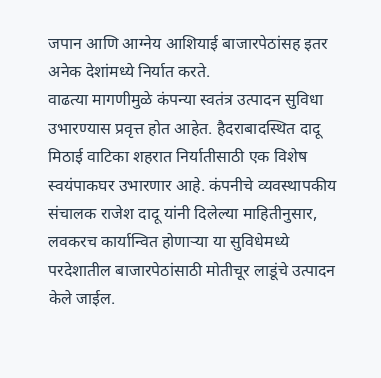जपान आणि आग्नेय आशियाई बाजारपेठांसह इतर अनेक देशांमध्ये निर्यात करते.
वाढत्या मागणीमुळे कंपन्या स्वतंत्र उत्पादन सुविधा उभारण्यास प्रवृत्त होत आहेत. हैदराबादस्थित दादू मिठाई वाटिका शहरात निर्यातीसाठी एक विशेष स्वयंपाकघर उभारणार आहे. कंपनीचे व्यवस्थापकीय संचालक राजेश दादू यांनी दिलेल्या माहितीनुसार, लवकरच कार्यान्वित होणाऱ्या या सुविधेमध्ये परदेशातील बाजारपेठांसाठी मोतीचूर लाडूंचे उत्पादन केले जाईल.